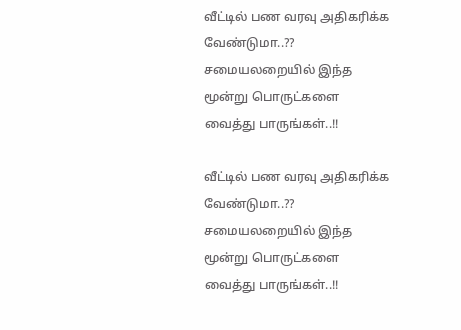வீட்டில் பண வரவு அதிகரிக்க வேண்டுமா..?? சமையலறையில் இந்த மூன்று பொருட்களை வைத்து பாருங்கள்..!!

வீட்டில் பண வரவு அதிகரிக்க வேண்டுமா..?? சமையலறையில் இந்த மூன்று பொருட்களை வைத்து பாருங்கள்..!!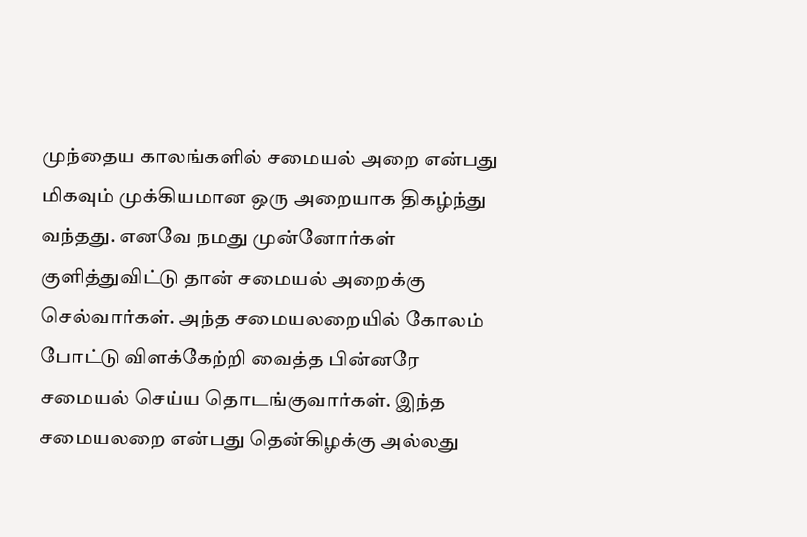முந்தைய காலங்களில் சமையல் அறை என்பது மிகவும் முக்கியமான ஒரு அறையாக திகழ்ந்து வந்தது. எனவே நமது முன்னோர்கள் குளித்துவிட்டு தான் சமையல் அறைக்கு செல்வார்கள். அந்த சமையலறையில் கோலம் போட்டு விளக்கேற்றி வைத்த பின்னரே சமையல் செய்ய தொடங்குவார்கள். இந்த சமையலறை என்பது தென்கிழக்கு அல்லது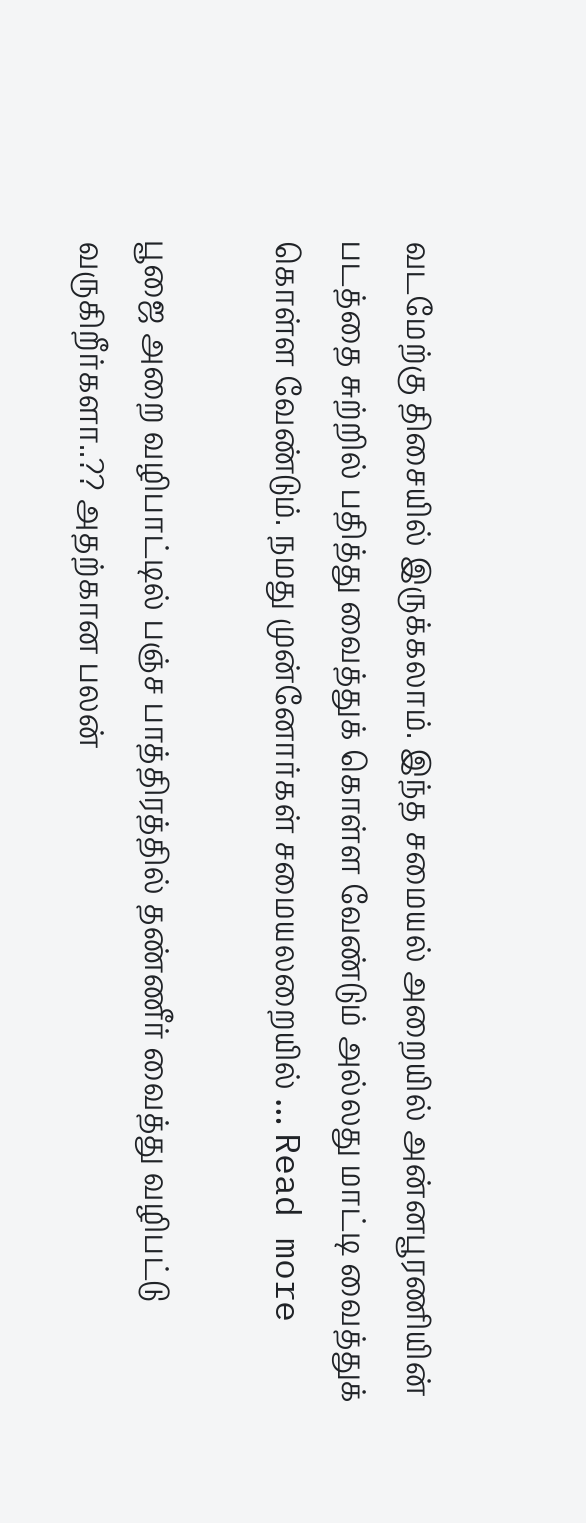வடமேற்கு திசையில் இருக்கலாம். இந்த சமையல் அறையில் அன்னபூரணியின் படத்தை சுற்றில் பதித்து வைத்துக் கொள்ள வேண்டும் அல்லது மாட்டி வைத்துக் கொள்ள வேண்டும். நமது முன்னோர்கள் சமையலறையில் … Read more

பூஜை அறை வழிபாட்டில் பஞ்ச பாத்திரத்தில் தண்ணீர் வைத்து வழிபட்டு வருகிறீர்களா..?? அதற்கான பலன்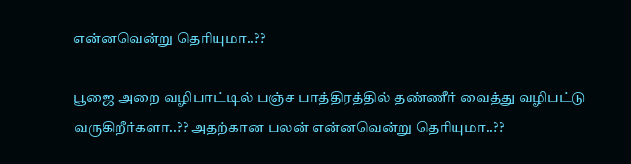என்னவென்று தெரியுமா..??

பூஜை அறை வழிபாட்டில் பஞ்ச பாத்திரத்தில் தண்ணீர் வைத்து வழிபட்டு வருகிறீர்களா..?? அதற்கான பலன் என்னவென்று தெரியுமா..??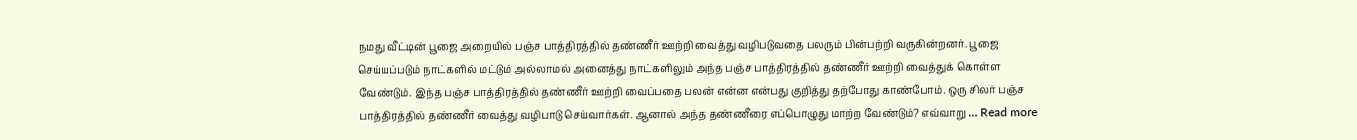நமது வீட்டின் பூஜை அறையில் பஞ்ச பாத்திரத்தில் தண்ணீர் ஊற்றி வைத்து வழிபடுவதை பலரும் பின்பற்றி வருகின்றனர். பூஜை செய்யப்படும் நாட்களில் மட்டும் அல்லாமல் அனைத்து நாட்களிலும் அந்த பஞ்ச பாத்திரத்தில் தண்ணீர் ஊற்றி வைத்துக் கொள்ள வேண்டும். இந்த பஞ்ச பாத்திரத்தில் தண்ணீர் ஊற்றி வைப்பதை பலன் என்ன என்பது குறித்து தற்போது காண்போம். ஒரு சிலர் பஞ்ச பாத்திரத்தில் தண்ணீர் வைத்து வழிபாடு செய்வார்கள். ஆனால் அந்த தண்ணீரை எப்பொழுது மாற்ற வேண்டும்? எவ்வாறு … Read more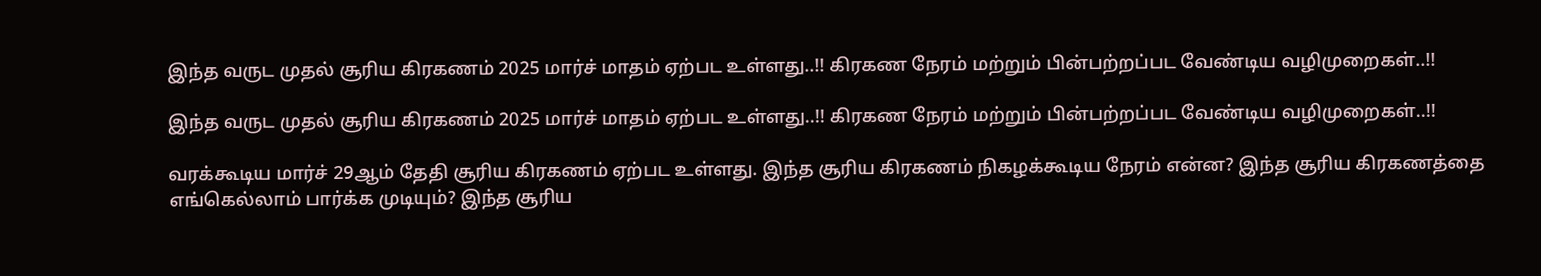இந்த வருட முதல் சூரிய கிரகணம் 2025 மார்ச் மாதம் ஏற்பட உள்ளது..!! கிரகண நேரம் மற்றும் பின்பற்றப்பட வேண்டிய வழிமுறைகள்..!!

இந்த வருட முதல் சூரிய கிரகணம் 2025 மார்ச் மாதம் ஏற்பட உள்ளது..!! கிரகண நேரம் மற்றும் பின்பற்றப்பட வேண்டிய வழிமுறைகள்..!!

வரக்கூடிய மார்ச் 29ஆம் தேதி சூரிய கிரகணம் ஏற்பட உள்ளது. இந்த சூரிய கிரகணம் நிகழக்கூடிய நேரம் என்ன? இந்த சூரிய கிரகணத்தை எங்கெல்லாம் பார்க்க முடியும்? இந்த சூரிய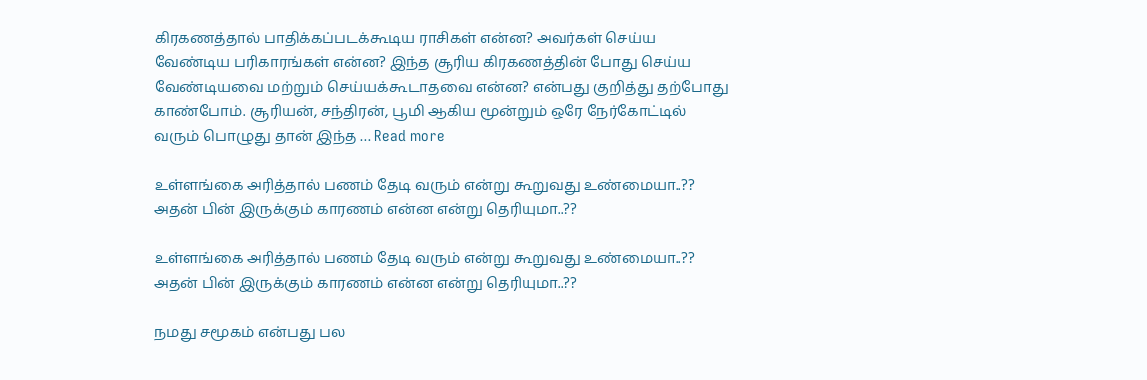கிரகணத்தால் பாதிக்கப்படக்கூடிய ராசிகள் என்ன? அவர்கள் செய்ய வேண்டிய பரிகாரங்கள் என்ன? இந்த சூரிய கிரகணத்தின் போது செய்ய வேண்டியவை மற்றும் செய்யக்கூடாதவை என்ன? என்பது குறித்து தற்போது காண்போம். சூரியன், சந்திரன், பூமி ஆகிய மூன்றும் ஒரே நேர்கோட்டில் வரும் பொழுது தான் இந்த … Read more

உள்ளங்கை அரித்தால் பணம் தேடி வரும் என்று கூறுவது உண்மையா..?? அதன் பின் இருக்கும் காரணம் என்ன என்று தெரியுமா..??

உள்ளங்கை அரித்தால் பணம் தேடி வரும் என்று கூறுவது உண்மையா..?? அதன் பின் இருக்கும் காரணம் என்ன என்று தெரியுமா..??

நமது சமூகம் என்பது பல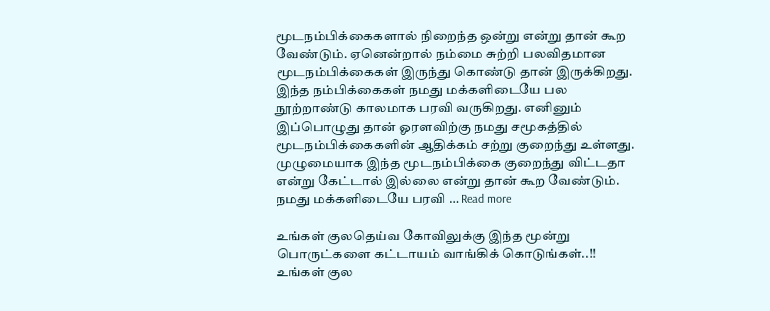மூடநம்பிக்கைகளால் நிறைந்த ஒன்று என்று தான் கூற வேண்டும். ஏனென்றால் நம்மை சுற்றி பலவிதமான மூடநம்பிக்கைகள் இருந்து கொண்டு தான் இருக்கிறது. இந்த நம்பிக்கைகள் நமது மக்களிடையே பல நூற்றாண்டு காலமாக பரவி வருகிறது. எனினும் இப்பொழுது தான் ஓரளவிற்கு நமது சமூகத்தில் மூடநம்பிக்கைகளின் ஆதிக்கம் சற்று குறைந்து உள்ளது. முழுமையாக இந்த மூடநம்பிக்கை குறைந்து விட்டதா என்று கேட்டால் இல்லை என்று தான் கூற வேண்டும். நமது மக்களிடையே பரவி … Read more

உங்கள் குலதெய்வ கோவிலுக்கு இந்த மூன்று பொருட்களை கட்டாயம் வாங்கிக் கொடுங்கள்..!! உங்கள் குல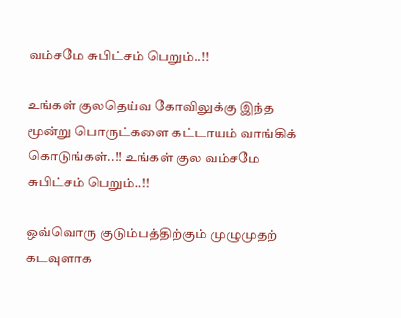வம்சமே சுபிட்சம் பெறும்..!!

உங்கள் குலதெய்வ கோவிலுக்கு இந்த மூன்று பொருட்களை கட்டாயம் வாங்கிக் கொடுங்கள்..!! உங்கள் குல வம்சமே சுபிட்சம் பெறும்..!!

ஒவ்வொரு குடும்பத்திற்கும் முழுமுதற் கடவுளாக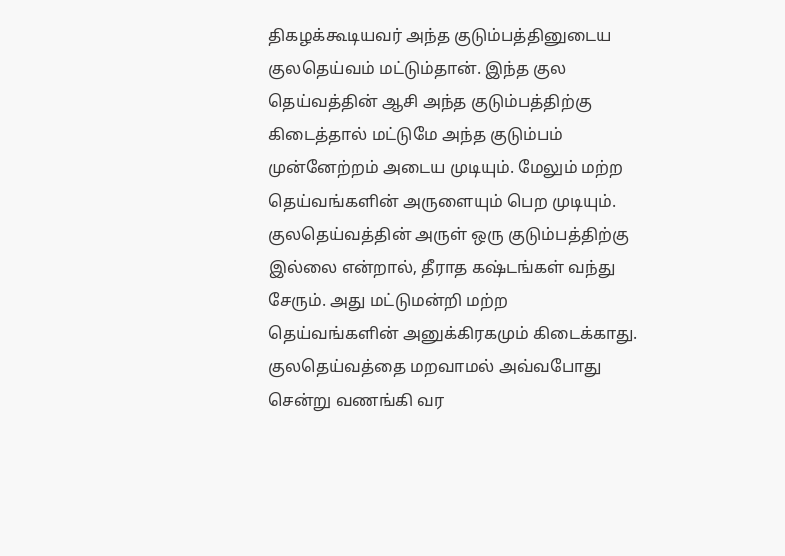திகழக்கூடியவர் அந்த குடும்பத்தினுடைய குலதெய்வம் மட்டும்தான். இந்த குல தெய்வத்தின் ஆசி அந்த குடும்பத்திற்கு கிடைத்தால் மட்டுமே அந்த குடும்பம் முன்னேற்றம் அடைய முடியும். மேலும் மற்ற தெய்வங்களின் அருளையும் பெற முடியும். குலதெய்வத்தின் அருள் ஒரு குடும்பத்திற்கு இல்லை என்றால், தீராத கஷ்டங்கள் வந்து சேரும். அது மட்டுமன்றி மற்ற தெய்வங்களின் அனுக்கிரகமும் கிடைக்காது. குலதெய்வத்தை மறவாமல் அவ்வபோது சென்று வணங்கி வர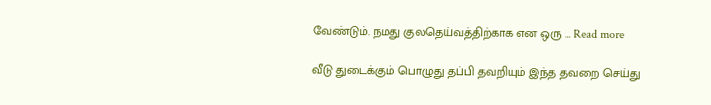வேண்டும். நமது குலதெய்வத்திற்காக என ஒரு … Read more

வீடு துடைக்கும் பொழுது தப்பி தவறியும் இந்த தவறை செய்து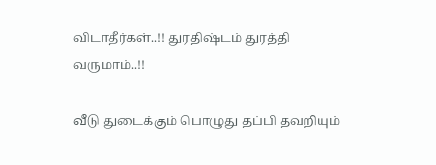விடாதீர்கள்..!! துரதிஷ்டம் துரத்தி வருமாம்..!!

வீடு துடைக்கும் பொழுது தப்பி தவறியும்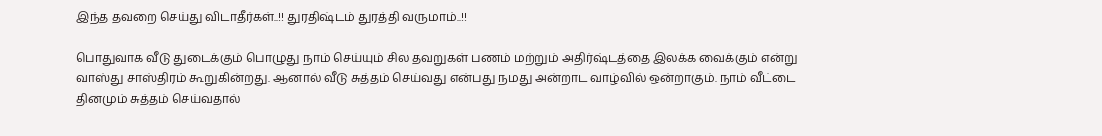இந்த தவறை செய்து விடாதீர்கள்..!! துரதிஷ்டம் துரத்தி வருமாம்..!!

பொதுவாக வீடு துடைக்கும் பொழுது நாம் செய்யும் சில தவறுகள் பணம் மற்றும் அதிர்ஷ்டத்தை இலக்க வைக்கும் என்று வாஸ்து சாஸ்திரம் கூறுகின்றது. ஆனால் வீடு சுத்தம் செய்வது என்பது நமது அன்றாட வாழ்வில் ஒன்றாகும். நாம் வீட்டை தினமும் சுத்தம் செய்வதால்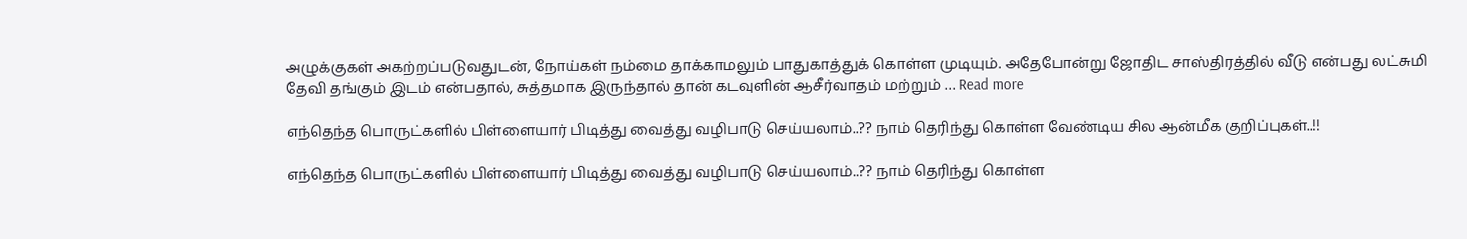அழுக்குகள் அகற்றப்படுவதுடன், நோய்கள் நம்மை தாக்காமலும் பாதுகாத்துக் கொள்ள முடியும். அதேபோன்று ஜோதிட சாஸ்திரத்தில் வீடு என்பது லட்சுமி தேவி தங்கும் இடம் என்பதால், சுத்தமாக இருந்தால் தான் கடவுளின் ஆசீர்வாதம் மற்றும் … Read more

எந்தெந்த பொருட்களில் பிள்ளையார் பிடித்து வைத்து வழிபாடு செய்யலாம்..?? நாம் தெரிந்து கொள்ள வேண்டிய சில ஆன்மீக குறிப்புகள்..!!

எந்தெந்த பொருட்களில் பிள்ளையார் பிடித்து வைத்து வழிபாடு செய்யலாம்..?? நாம் தெரிந்து கொள்ள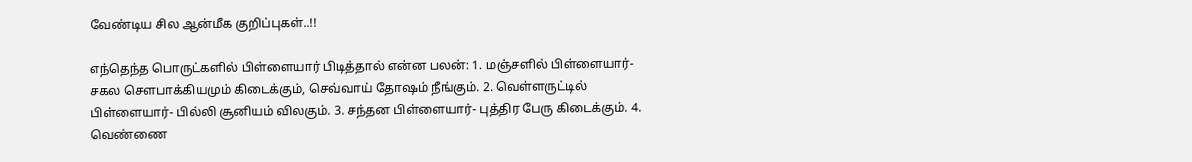வேண்டிய சில ஆன்மீக குறிப்புகள்..!!

எந்தெந்த பொருட்களில் பிள்ளையார் பிடித்தால் என்ன பலன்: 1. மஞ்சளில் பிள்ளையார்-சகல சௌபாக்கியமும் கிடைக்கும், செவ்வாய் தோஷம் நீங்கும். 2. வெள்ளருட்டில் பிள்ளையார்- பில்லி சூனியம் விலகும். 3. சந்தன பிள்ளையார்- புத்திர பேரு கிடைக்கும். 4. வெண்ணை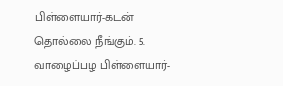பிள்ளையார்-கடன் தொல்லை நீங்கும். 5. வாழைப்பழ பிள்ளையார்-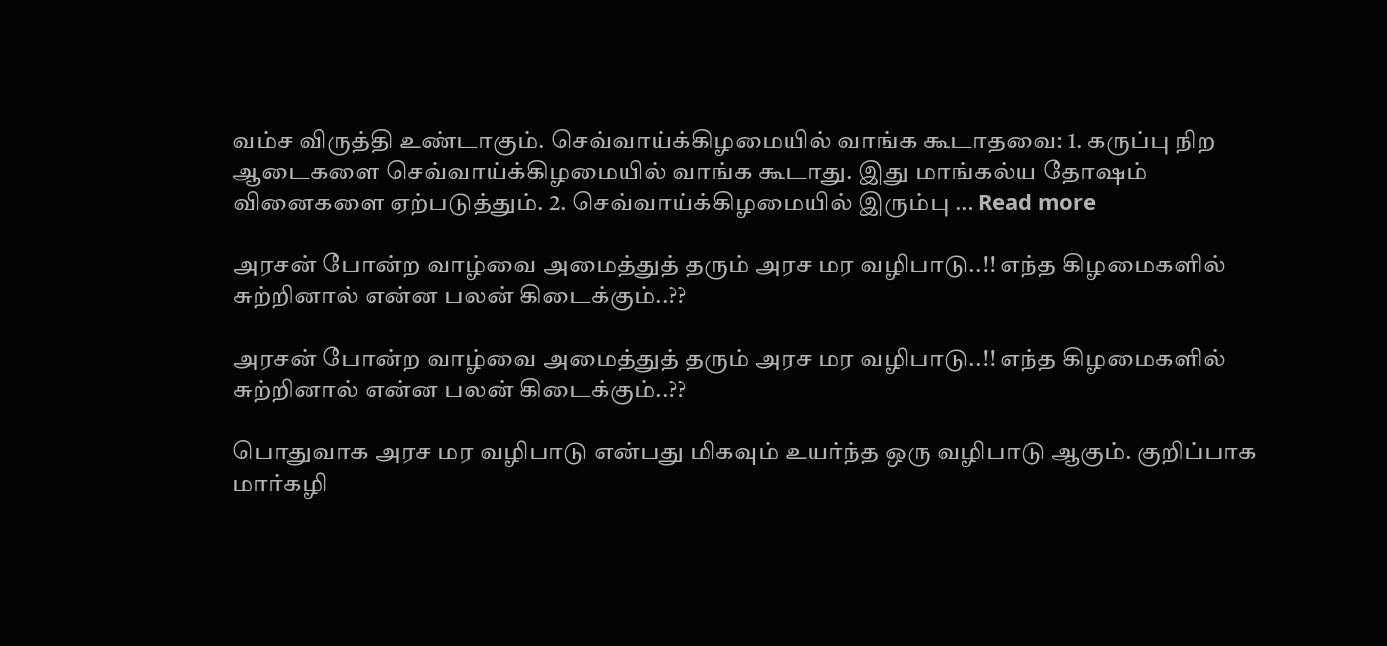வம்ச விருத்தி உண்டாகும். செவ்வாய்க்கிழமையில் வாங்க கூடாதவை: 1. கருப்பு நிற ஆடைகளை செவ்வாய்க்கிழமையில் வாங்க கூடாது. இது மாங்கல்ய தோஷம் வினைகளை ஏற்படுத்தும். 2. செவ்வாய்க்கிழமையில் இரும்பு … Read more

அரசன் போன்ற வாழ்வை அமைத்துத் தரும் அரச மர வழிபாடு..!! எந்த கிழமைகளில் சுற்றினால் என்ன பலன் கிடைக்கும்..??

அரசன் போன்ற வாழ்வை அமைத்துத் தரும் அரச மர வழிபாடு..!! எந்த கிழமைகளில் சுற்றினால் என்ன பலன் கிடைக்கும்..??

பொதுவாக அரச மர வழிபாடு என்பது மிகவும் உயர்ந்த ஒரு வழிபாடு ஆகும். குறிப்பாக மார்கழி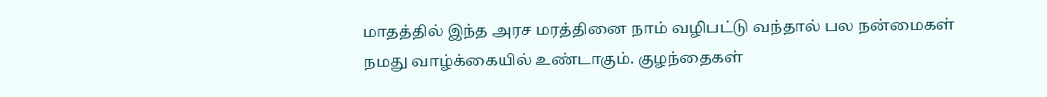மாதத்தில் இந்த அரச மரத்தினை நாம் வழிபட்டு வந்தால் பல நன்மைகள் நமது வாழ்க்கையில் உண்டாகும். குழந்தைகள்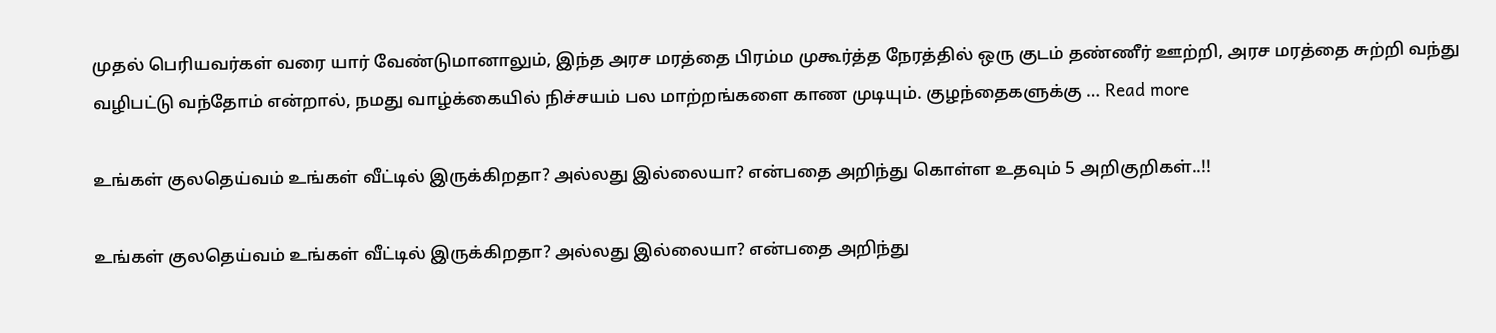முதல் பெரியவர்கள் வரை யார் வேண்டுமானாலும், இந்த அரச மரத்தை பிரம்ம முகூர்த்த நேரத்தில் ஒரு குடம் தண்ணீர் ஊற்றி, அரச மரத்தை சுற்றி வந்து வழிபட்டு வந்தோம் என்றால், நமது வாழ்க்கையில் நிச்சயம் பல மாற்றங்களை காண முடியும். குழந்தைகளுக்கு … Read more

உங்கள் குலதெய்வம் உங்கள் வீட்டில் இருக்கிறதா? அல்லது இல்லையா? என்பதை அறிந்து கொள்ள உதவும் 5 அறிகுறிகள்..!!

உங்கள் குலதெய்வம் உங்கள் வீட்டில் இருக்கிறதா? அல்லது இல்லையா? என்பதை அறிந்து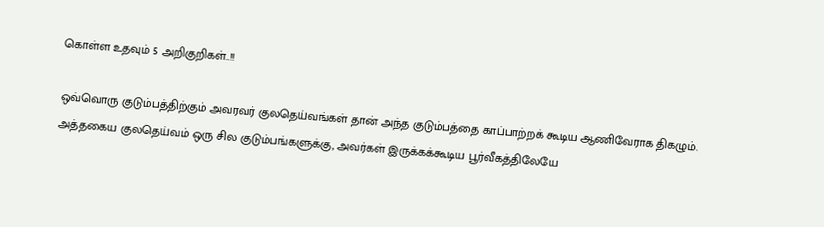கொள்ள உதவும் 5 அறிகுறிகள்..!!

ஒவ்வொரு குடும்பத்திற்கும் அவரவர் குலதெய்வங்கள் தான் அந்த குடும்பத்தை காப்பாற்றக் கூடிய ஆணிவேராக திகழும். அத்தகைய குலதெய்வம் ஒரு சில குடும்பங்களுக்கு, அவர்கள் இருக்கக்கூடிய பூர்வீகத்திலேயே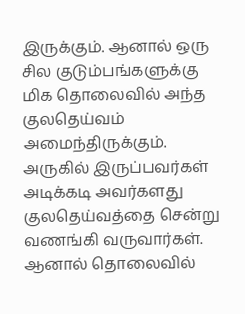இருக்கும். ஆனால் ஒரு சில குடும்பங்களுக்கு மிக தொலைவில் அந்த குலதெய்வம் அமைந்திருக்கும். அருகில் இருப்பவர்கள் அடிக்கடி அவர்களது குலதெய்வத்தை சென்று வணங்கி வருவார்கள். ஆனால் தொலைவில்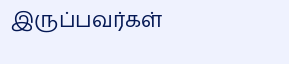இருப்பவர்கள்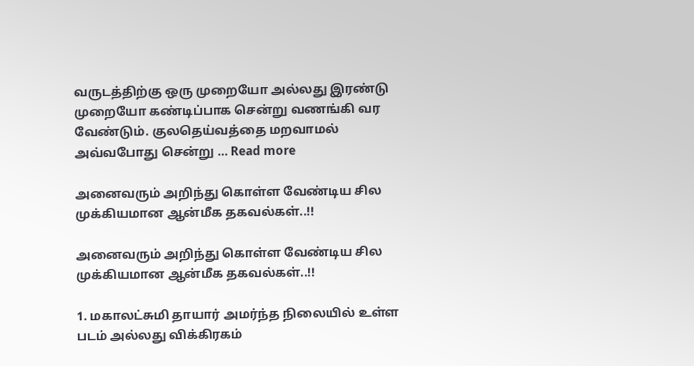வருடத்திற்கு ஒரு முறையோ அல்லது இரண்டு முறையோ கண்டிப்பாக சென்று வணங்கி வர வேண்டும். குலதெய்வத்தை மறவாமல் அவ்வபோது சென்று … Read more

அனைவரும் அறிந்து கொள்ள வேண்டிய சில முக்கியமான ஆன்மீக தகவல்கள்..!!

அனைவரும் அறிந்து கொள்ள வேண்டிய சில முக்கியமான ஆன்மீக தகவல்கள்..!!

1. மகாலட்சுமி தாயார் அமர்ந்த நிலையில் உள்ள படம் அல்லது விக்கிரகம்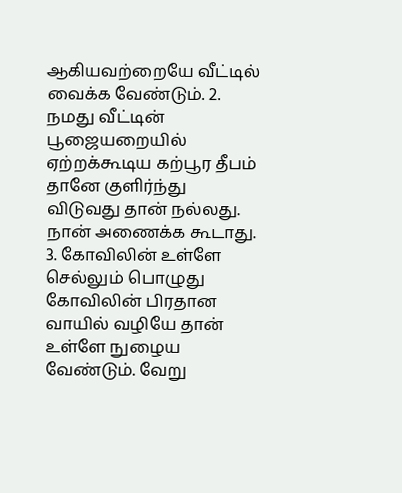ஆகியவற்றையே வீட்டில் வைக்க வேண்டும். 2. நமது வீட்டின் பூஜையறையில் ஏற்றக்கூடிய கற்பூர தீபம் தானே குளிர்ந்து விடுவது தான் நல்லது. நான் அணைக்க கூடாது. 3. கோவிலின் உள்ளே செல்லும் பொழுது கோவிலின் பிரதான வாயில் வழியே தான் உள்ளே நுழைய வேண்டும். வேறு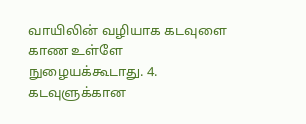வாயிலின் வழியாக கடவுளை காண உள்ளே நுழையக்கூடாது. 4. கடவுளுக்கான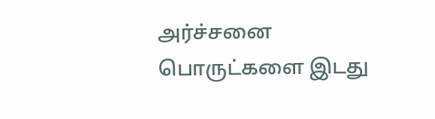அர்ச்சனை பொருட்களை இடது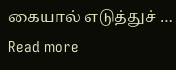கையால் எடுத்துச் … Read more